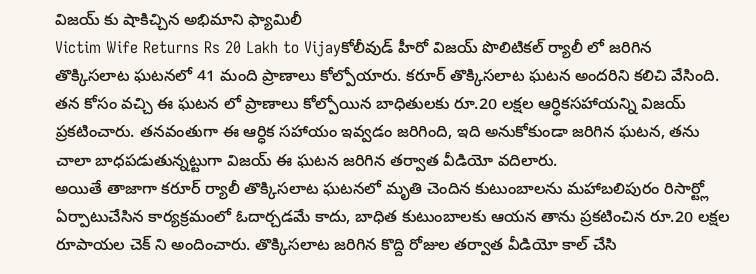విజయ్ కు షాకిచ్చిన అభిమాని ఫ్యామిలీ
Victim Wife Returns Rs 20 Lakh to Vijayకోలీవుడ్ హీరో విజయ్ పొలిటికల్ ర్యాలీ లో జరిగిన తొక్కిసలాట ఘటనలో 41 మంది ప్రాణాలు కోల్పోయారు. కరూర్ తొక్కిసలాట ఘటన అందరిని కలిచి వేసింది. తన కోసం వచ్చి ఈ ఘటన లో ప్రాణాలు కోల్పోయిన బాధితులకు రూ.20 లక్షల ఆర్ధికసహాయన్ని విజయ్ ప్రకటించారు. తనవంతుగా ఈ ఆర్ధిక సహాయం ఇవ్వడం జరిగింది, ఇది అనుకోకుండా జరిగిన ఘటన, తను చాలా బాధపడుతున్నట్టుగా విజయ్ ఈ ఘటన జరిగిన తర్వాత వీడియో వదిలారు.
అయితే తాజాగా కరూర్ ర్యాలీ తొక్కిసలాట ఘటనలో మృతి చెందిన కుటుంబాలను మహాబలిపురం రిసార్ట్లో ఏర్పాటుచేసిన కార్యక్రమంలో ఓదార్చడమే కాదు, బాధిత కుటుంబాలకు ఆయన తాను ప్రకటించిన రూ.20 లక్షల రూపాయల చెక్ ని అందించారు. తొక్కిసలాట జరిగిన కొద్ది రోజుల తర్వాత వీడియో కాల్ చేసి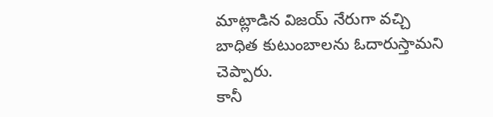మాట్లాడిన విజయ్ నేరుగా వచ్చి బాధిత కుటుంబాలను ఓదారుస్తామని చెప్పారు.
కానీ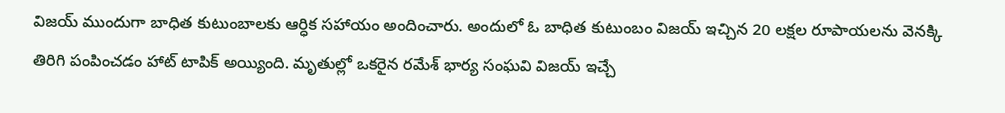విజయ్ ముందుగా బాధిత కుటుంబాలకు ఆర్ధిక సహాయం అందించారు. అందులో ఓ బాధిత కుటుంబం విజయ్ ఇచ్చిన 20 లక్షల రూపాయలను వెనక్కి తిరిగి పంపించడం హాట్ టాపిక్ అయ్యింది. మృతుల్లో ఒకరైన రమేశ్ భార్య సంఘవి విజయ్ ఇచ్చే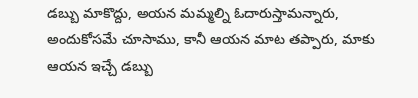డబ్బు మాకొద్దు, అయన మమ్మల్ని ఓదారుస్తామన్నారు, అందుకోసమే చూసాము, కానీ ఆయన మాట తప్పారు, మాకు ఆయన ఇచ్చే డబ్బు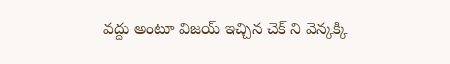వద్దు అంటూ విజయ్ ఇచ్చిన చెక్ ని వెన్కక్కి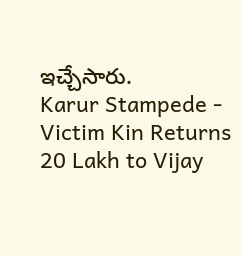ఇచ్చేసారు.
Karur Stampede - Victim Kin Returns 20 Lakh to Vijay